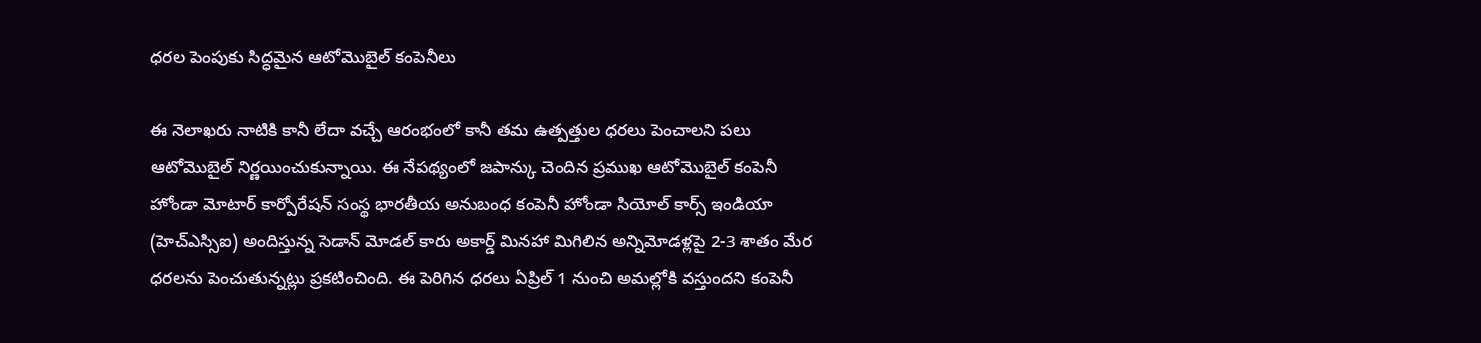ధరల పెంపుకు సిద్ధమైన ఆటోమొబైల్ కంపెనీలు

ఈ నెలాఖరు నాటికి కానీ లేదా వచ్చే ఆరంభంలో కానీ తమ ఉత్పత్తుల ధరలు పెంచాలని పలు ఆటోమొబైల్ నిర్ణయించుకున్నాయి. ఈ నేపథ్యంలో జపాన్కు చెందిన ప్రముఖ ఆటోమొబైల్ కంపెనీ హోండా మోటార్ కార్పోరేషన్ సంస్థ భారతీయ అనుబంధ కంపెనీ హోండా సియోల్ కార్స్ ఇండియా (హెచ్ఎస్సిఐ) అందిస్తున్న సెడాన్ మోడల్ కారు అకార్డ్ మినహా మిగిలిన అన్నిమోడళ్లపై 2-3 శాతం మేర ధరలను పెంచుతున్నట్లు ప్రకటించింది. ఈ పెరిగిన ధరలు ఏప్రిల్ 1 నుంచి అమల్లోకి వస్తుందని కంపెనీ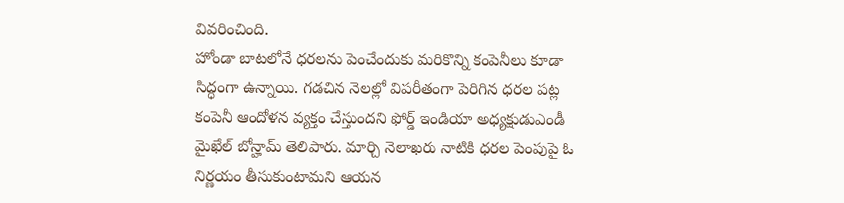వివరించింది.
హోండా బాటలోనే ధరలను పెంచేందుకు మరికొన్ని కంపెనీలు కూడా సిద్ధంగా ఉన్నాయి. గడచిన నెలల్లో విపరీతంగా పెరిగిన ధరల పట్ల కంపెనీ ఆందోళన వ్యక్తం చేస్తుందని ఫోర్డ్ ఇండియా అధ్యక్షుడుఎండీ మైఖేల్ బోన్హామ్ తెలిపారు. మార్చి నెలాఖరు నాటికి ధరల పెంపుపై ఓ నిర్ణయం తీసుకుంటామని ఆయన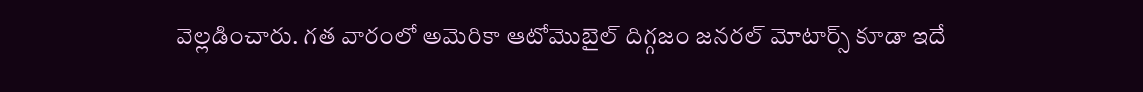వెల్లడించారు. గత వారంలో అమెరికా ఆటోమొబైల్ దిగ్గజం జనరల్ మోటార్స్ కూడా ఇదే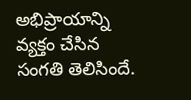అభిప్రాయాన్ని వ్యక్తం చేసిన సంగతి తెలిసిందే.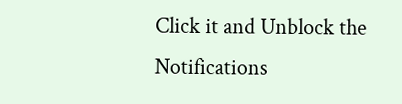Click it and Unblock the Notifications